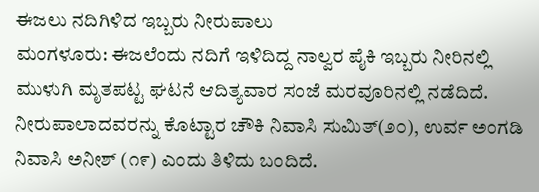ಈಜಲು ನದಿಗಿಳಿದ ಇಬ್ಬರು ನೀರುಪಾಲು
ಮಂಗಳೂರು: ಈಜಲೆಂದು ನದಿಗೆ ಇಳಿದಿದ್ದ ನಾಲ್ವರ ಪೈಕಿ ಇಬ್ಬರು ನೀರಿನಲ್ಲಿ ಮುಳುಗಿ ಮೃತಪಟ್ಟ ಘಟನೆ ಆದಿತ್ಯವಾರ ಸಂಜೆ ಮರವೂರಿನಲ್ಲಿ ನಡೆದಿದೆ.
ನೀರುಪಾಲಾದವರನ್ನು ಕೊಟ್ಟಾರ ಚೌಕಿ ನಿವಾಸಿ ಸುಮಿತ್(೨೦), ಉರ್ವ ಅಂಗಡಿ ನಿವಾಸಿ ಅನೀಶ್ (೧೯) ಎಂದು ತಿಳಿದು ಬಂದಿದೆ.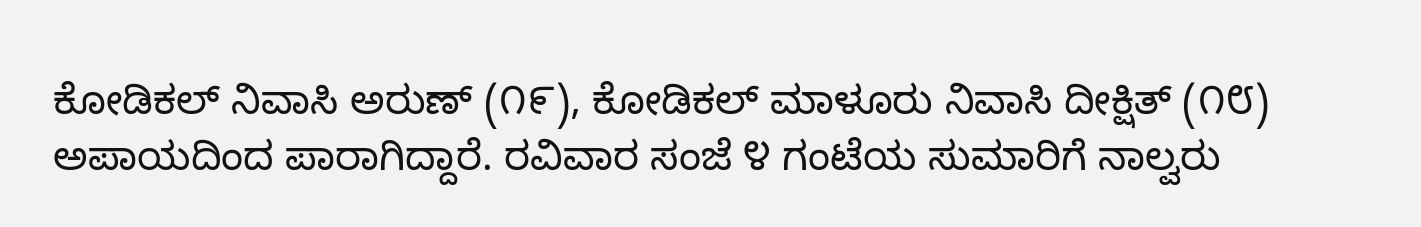ಕೋಡಿಕಲ್ ನಿವಾಸಿ ಅರುಣ್ (೧೯), ಕೋಡಿಕಲ್ ಮಾಳೂರು ನಿವಾಸಿ ದೀಕ್ಷಿತ್ (೧೮) ಅಪಾಯದಿಂದ ಪಾರಾಗಿದ್ದಾರೆ. ರವಿವಾರ ಸಂಜೆ ೪ ಗಂಟೆಯ ಸುಮಾರಿಗೆ ನಾಲ್ವರು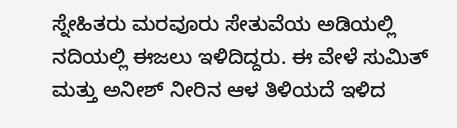ಸ್ನೇಹಿತರು ಮರವೂರು ಸೇತುವೆಯ ಅಡಿಯಲ್ಲಿ ನದಿಯಲ್ಲಿ ಈಜಲು ಇಳಿದಿದ್ದರು. ಈ ವೇಳೆ ಸುಮಿತ್ ಮತ್ತು ಅನೀಶ್ ನೀರಿನ ಆಳ ತಿಳಿಯದೆ ಇಳಿದ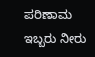ಪರಿಣಾಮ ಇಬ್ಬರು ನೀರು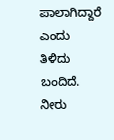ಪಾಲಾಗಿದ್ದಾರೆ ಎಂದು ತಿಳಿದು ಬಂದಿದೆ. ನೀರು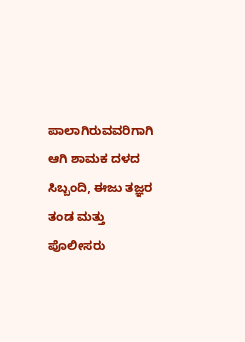ಪಾಲಾಗಿರುವವರಿಗಾಗಿ ಆಗಿ ಶಾಮಕ ದಳದ ಸಿಬ್ಬಂದಿ, ಈಜು ತಜ್ಞರ ತಂಡ ಮತ್ತು ಪೊಲೀಸರು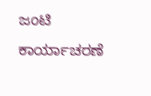ಜಂಟಿ ಕಾರ್ಯಾಚರಣೆ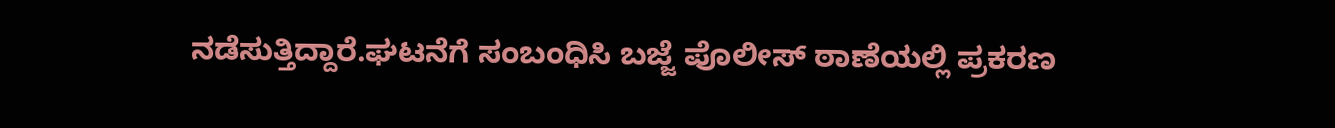ನಡೆಸುತ್ತಿದ್ದಾರೆ.ಘಟನೆಗೆ ಸಂಬಂಧಿಸಿ ಬಜ್ಜೆ ಪೊಲೀಸ್ ಠಾಣೆಯಲ್ಲಿ ಪ್ರಕರಣ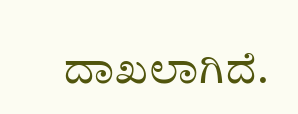ದಾಖಲಾಗಿದೆ.